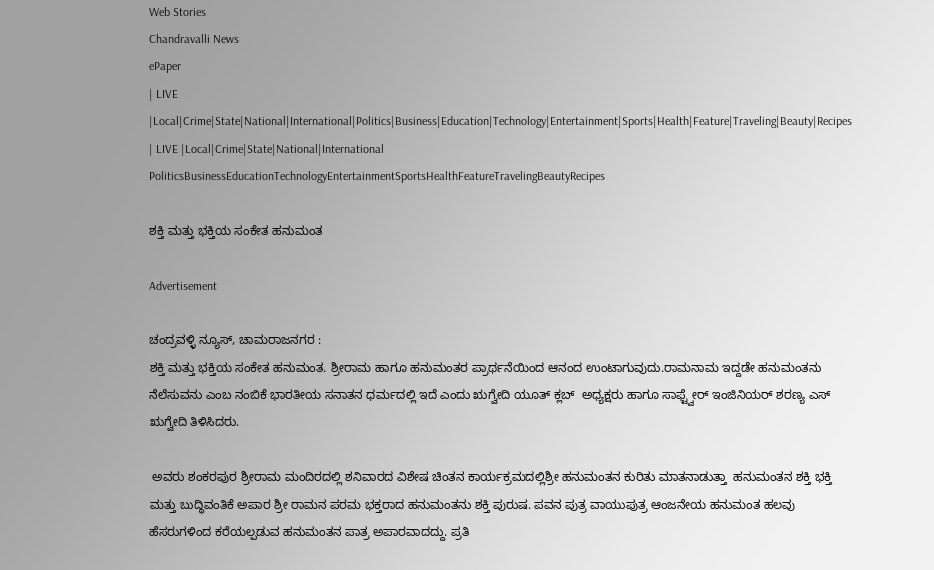Web Stories
Chandravalli News
ePaper
| LIVE |Local|Crime|State|National|International|Politics|Business|Education|Technology|Entertainment|Sports|Health|Feature|Traveling|Beauty|Recipes
| LIVE |Local|Crime|State|National|International
PoliticsBusinessEducationTechnologyEntertainmentSportsHealthFeatureTravelingBeautyRecipes

ಶಕ್ತಿ ಮತ್ತು ಭಕ್ತಿಯ ಸಂಕೇತ ಹನುಮಂತ

Advertisement

ಚಂದ್ರವಳ್ಳಿ ನ್ಯೂಸ್, ಚಾಮರಾಜನಗರ :
ಶಕ್ತಿ ಮತ್ತು ಭಕ್ತಿಯ ಸಂಕೇತ ಹನುಮಂತ. ಶ್ರೀರಾಮ ಹಾಗೂ ಹನುಮಂತರ ಪ್ರಾರ್ಥನೆಯಿಂದ ಆನಂದ ಉಂಟಾಗುವುದು.ರಾಮನಾಮ ಇದ್ದಡೇ ಹನುಮಂತನು ನೆಲೆಸುವನು ಎಂಬ ನಂಬಿಕೆ ಭಾರತೀಯ ಸನಾತನ ಧರ್ಮದಲ್ಲಿ ಇದೆ ಎಂದು ಋಗ್ವೇದಿ ಯೂತ್ ಕ್ಲಬ್  ಅಧ್ಯಕ್ಷರು ಹಾಗೂ ಸಾಫ್ಟ್ವೇರ್ ಇಂಜಿನಿಯರ್ ಶರಣ್ಯ ಎಸ್ ಋಗ್ವೇದಿ ತಿಳಿಸಿದರು.

 ಅವರು ಶಂಕರಪುರ ಶ್ರೀರಾಮ ಮಂದಿರದಲ್ಲಿ ಶನಿವಾರದ ವಿಶೇಷ ಚಿಂತನ ಕಾರ್ಯಕ್ರಮದಲ್ಲಿಶ್ರೀ ಹನುಮಂತನ ಕುರಿತು ಮಾತನಾಡುತ್ತಾ  ಹನುಮಂತನ ಶಕ್ತಿ ಭಕ್ತಿ ಮತ್ತು ಬುದ್ಧಿವಂತಿಕೆ ಅಪಾರ ಶ್ರೀ ರಾಮನ ಪರಮ ಭಕ್ತರಾದ ಹನುಮಂತನು ಶಕ್ತಿ ಪುರುಷ. ಪವನ ಪುತ್ರ ವಾಯುಪುತ್ರ ಆಂಜನೇಯ ಹನುಮಂತ ಹಲವು ಹೆಸರುಗಳಿಂದ ಕರೆಯಲ್ಪಡುವ ಹನುಮಂತನ ಪಾತ್ರ ಅಪಾರವಾದದ್ದು. ಪ್ರತಿ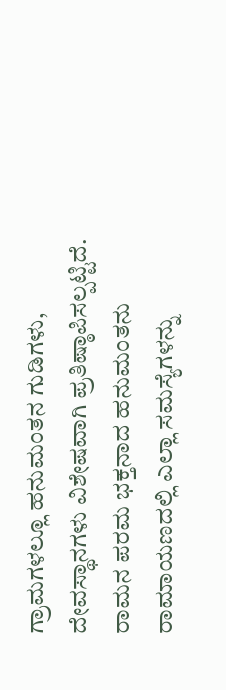ಗ್ರಾಮಗಳಲ್ಲೂ ಹನುಮಂತನ ಗುಡಿಗಳು, ದೇವಸ್ಥಾನಗಳು ವಿಶೇಷವಾಗಿ ಪ್ರತಿಷ್ಠಾಪಿಸಲ್ಪಟ್ಟಿದೆ. ರಾಮನ ಪರಮ ಭಕ್ತನಾದ ಹನುಮಂತನು ರಾಮಾಯಣದಲ್ಲಿ ಎಲ್ಲಾ ಸಮಸ್ಯೆಗಳನ್ನು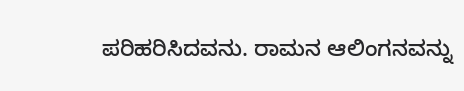ಪರಿಹರಿಸಿದವನು. ರಾಮನ ಆಲಿಂಗನವನ್ನು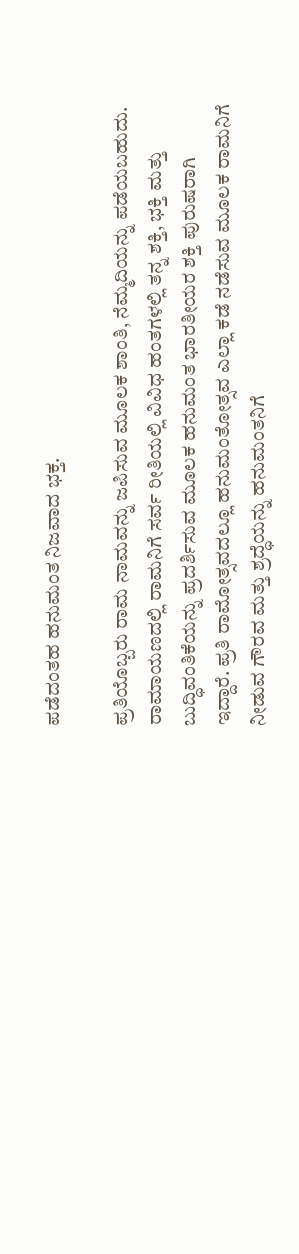ಪಡೆದಂತಹ ಹನುಮಂತ ನಿಜವಾದ ಭಕ್ತ.

ಪ್ರತಿಯೊಬ್ಬರು ರಾಮ ನಾಮವನ್ನು ಜಪಿಸುವ ಮೂಲಕ ಶಾಂತಿ, ನೆಮ್ಮದಿಯನ್ನು ಪಡೆಯಬಹುದು. ರಾಮಾಯಣದಲ್ಲಿ ರಾಮನಿಗೆ ಸರ್ವ ರೀತಿಯಲ್ಲಿ ವಿವಿಧ ಹಂತಗಳಲ್ಲಿ ತನ್ನ ಶಕ್ತಿ, ಭಕ್ತಿ ಮತ್ತು ಬುದ್ಧಿವಂತಿಕೆಯನ್ನು ಪ್ರದರ್ಶಿಸುವ ಮೂಲಕ ಹನುಮಂತ ಭಾರತೀಯರ ಶಕ್ತಿ ಪುರುಷರಾಗಿ ಇದ್ದಾರೆ. ಪ್ರತಿ ರಾಮೋತ್ಸವದಲ್ಲೂ ಹನುಮಂತೋತ್ಸವ ಎಲ್ಲಾ ಕಡೆ ನಡೆಸುವ ಮೂಲಕ ರಾಮನಿಗೆ ನೀಡುವ ಗೌರವ ಮತ್ತು ಶ್ರದ್ಧೆಯನ್ನು ಹನುಮಂತನಿಗೆ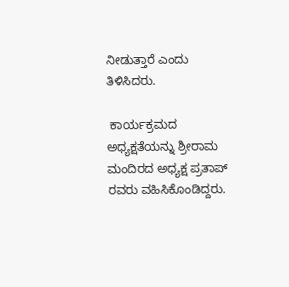ನೀಡುತ್ತಾರೆ ಎಂದು ತಿಳಿಸಿದರು.

 ಕಾರ್ಯಕ್ರಮದ ಅಧ್ಯಕ್ಷತೆಯನ್ನು ಶ್ರೀರಾಮ ಮಂದಿರದ ಅಧ್ಯಕ್ಷ ಪ್ರತಾಪ್ ರವರು ವಹಿಸಿಕೊಂಡಿದ್ದರು.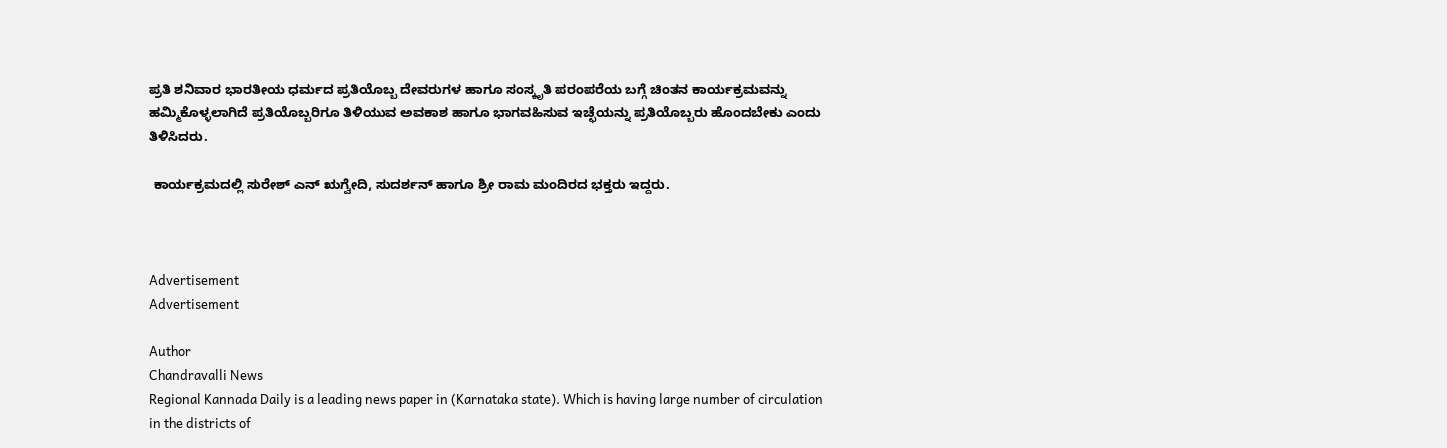ಪ್ರತಿ ಶನಿವಾರ ಭಾರತೀಯ ಧರ್ಮದ ಪ್ರತಿಯೊಬ್ಬ ದೇವರುಗಳ ಹಾಗೂ ಸಂಸ್ಕೃತಿ ಪರಂಪರೆಯ ಬಗ್ಗೆ ಚಿಂತನ ಕಾರ್ಯಕ್ರಮವನ್ನು ಹಮ್ಮಿಕೊಳ್ಳಲಾಗಿದೆ ಪ್ರತಿಯೊಬ್ಬರಿಗೂ ತಿಳಿಯುವ ಅವಕಾಶ ಹಾಗೂ ಭಾಗವಹಿಸುವ ಇಚ್ಛೆಯನ್ನು ಪ್ರತಿಯೊಬ್ಬರು ಹೊಂದಬೇಕು ಎಂದು ತಿಳಿಸಿದರು.

 ಕಾರ್ಯಕ್ರಮದಲ್ಲಿ ಸುರೇಶ್ ಎನ್ ಋಗ್ವೇದಿ, ಸುದರ್ಶನ್ ಹಾಗೂ ಶ್ರೀ ರಾಮ ಮಂದಿರದ ಭಕ್ತರು ಇದ್ದರು.



Advertisement
Advertisement

Author
Chandravalli News
Regional Kannada Daily is a leading news paper in (Karnataka state). Which is having large number of circulation in the districts of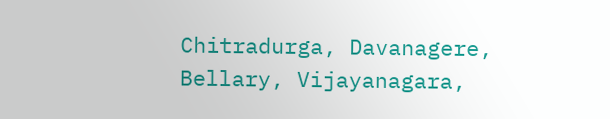Chitradurga, Davanagere, Bellary, Vijayanagara,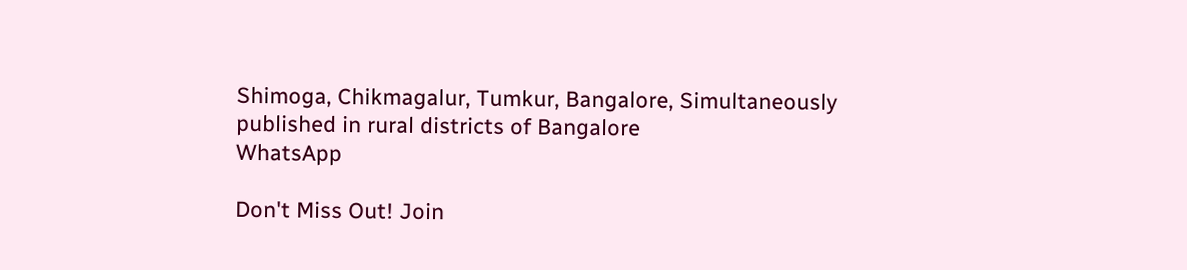Shimoga, Chikmagalur, Tumkur, Bangalore, Simultaneously published in rural districts of Bangalore
WhatsApp

Don't Miss Out! Join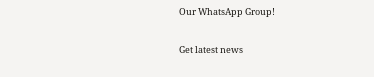Our WhatsApp Group!

Get latest news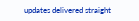updates delivered straight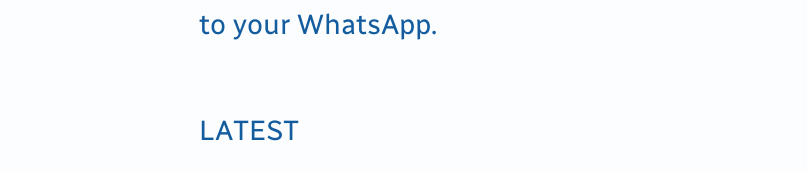to your WhatsApp.

LATEST